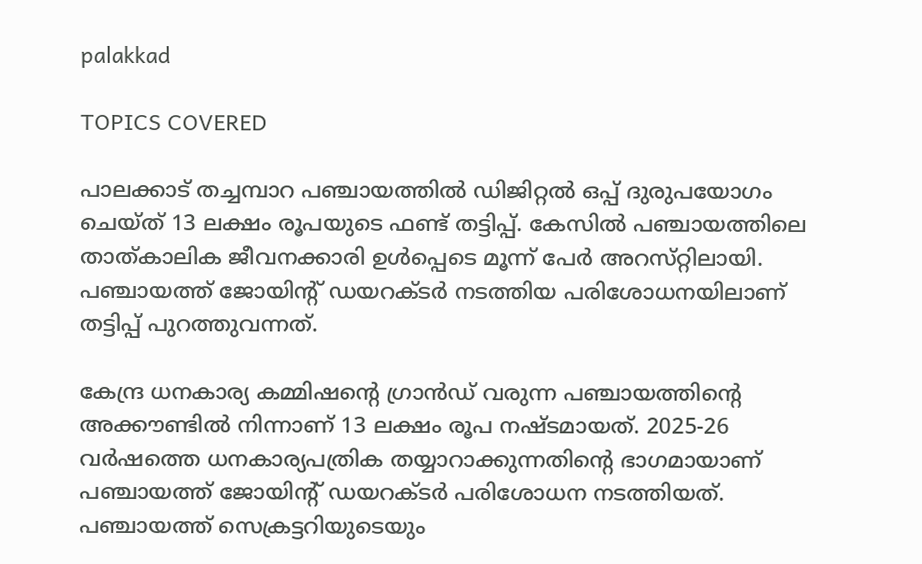palakkad

TOPICS COVERED

പാലക്കാട് തച്ചമ്പാറ പഞ്ചായത്തിൽ ഡിജിറ്റൽ ഒപ്പ് ദുരുപയോഗം ചെയ്ത് 13 ലക്ഷം രൂപയുടെ ഫണ്ട് തട്ടിപ്പ്. കേസിൽ പഞ്ചായത്തിലെ താത്കാലിക ജീവനക്കാരി ഉൾപ്പെടെ മൂന്ന് പേർ അറസ്‌റ്റിലായി. പഞ്ചായത്ത് ജോയിന്റ് ഡയറക്ടർ നടത്തിയ പരിശോധനയിലാണ് തട്ടിപ്പ് പുറത്തുവന്നത്.

കേന്ദ്ര ധനകാര്യ കമ്മിഷൻ്റെ ഗ്രാൻഡ് വരുന്ന പഞ്ചായത്തിൻ്റെ അക്കൗണ്ടിൽ നിന്നാണ് 13 ലക്ഷം രൂപ നഷ്‌ടമായത്. 2025-26 വർഷത്തെ ധനകാര്യപത്രിക തയ്യാറാക്കുന്നതിൻ്റെ ഭാഗമായാണ് പഞ്ചായത്ത് ജോയിൻ്റ് ഡയറക്ടർ പരിശോധന നടത്തിയത്. പഞ്ചായത്ത് സെക്രട്ടറിയുടെയും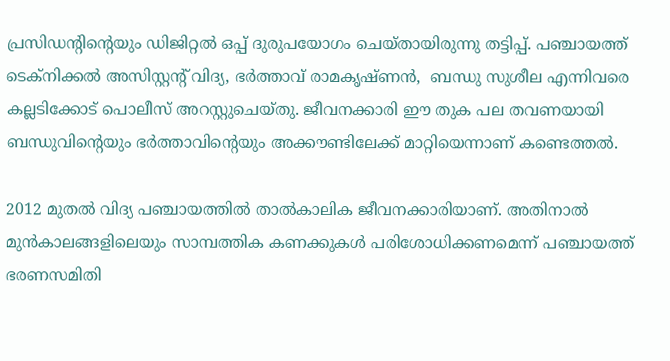പ്രസിഡൻ്റിൻ്റെയും ഡിജിറ്റൽ ഒപ്പ് ദുരുപയോഗം ചെയ്തായിരുന്നു തട്ടിപ്പ്. പഞ്ചായത്ത് ടെക്നിക്കൽ അസിസ്റ്റൻ്റ് വിദ്യ, ഭർത്താവ് രാമകൃഷ്‌ണൻ,  ബന്ധു സുശീല എന്നിവരെ കല്ലടിക്കോട് പൊലീസ് അറസ്റ്റുചെയ്തു. ജീവനക്കാരി ഈ തുക പല തവണയായി ബന്ധുവിൻ്റെയും ഭർത്താവിൻ്റെയും അക്കൗണ്ടിലേക്ക് മാറ്റിയെന്നാണ് കണ്ടെത്തൽ.

2012 മുതൽ വിദ്യ പഞ്ചായത്തിൽ താൽകാലിക ജീവനക്കാരിയാണ്. അതിനാൽ മുൻകാലങ്ങളിലെയും സാമ്പത്തിക കണക്കുകൾ പരിശോധിക്കണമെന്ന് പഞ്ചായത്ത് ഭരണസമിതി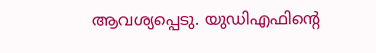ആവശ്യപ്പെടു. യുഡിഎഫിൻ്റെ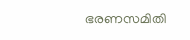ഭരണസമിതി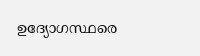ഉദ്യോഗസ്ഥരെ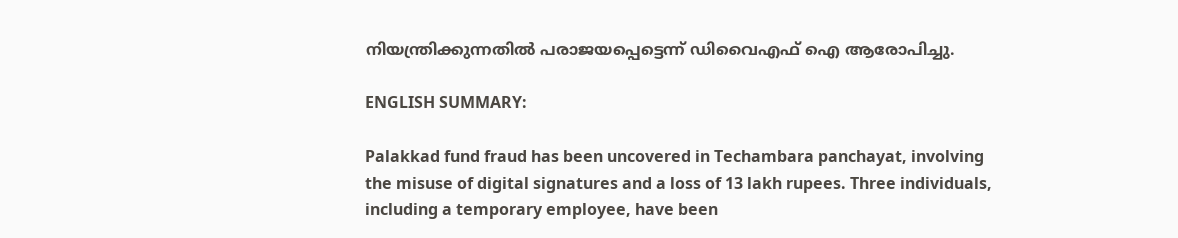നിയന്ത്രിക്കുന്നതിൽ പരാജയപ്പെട്ടെന്ന് ഡിവൈഎഫ് ഐ ആരോപിച്ചു.

ENGLISH SUMMARY:

Palakkad fund fraud has been uncovered in Techambara panchayat, involving the misuse of digital signatures and a loss of 13 lakh rupees. Three individuals, including a temporary employee, have been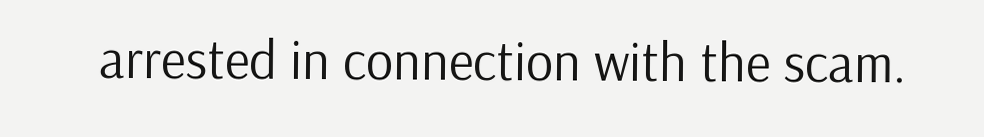arrested in connection with the scam.